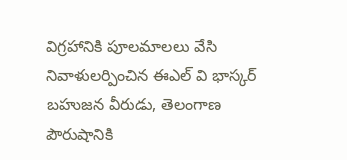విగ్రహానికి పూలమాలలు వేసి నివాళులర్పించిన ఈఎల్ వి భాస్కర్
బహుజన వీరుడు, తెలంగాణ పౌరుషానికి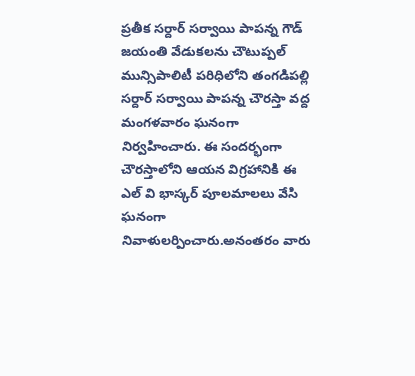ప్రతీక సర్దార్ సర్వాయి పాపన్న గౌడ్ జయంతి వేడుకలను చౌటుప్పల్ మున్సిపాలిటీ పరిధిలోని తంగడిపల్లి సర్దార్ సర్వాయి పాపన్న చౌరస్తా వద్ద మంగళవారం ఘనంగా నిర్వహించారు. ఈ సందర్భంగా చౌరస్తాలోని ఆయన విగ్రహానికి ఈ ఎల్ వి భాస్కర్ పూలమాలలు వేసి ఘనంగా నివాళులర్పించారు.అనంతరం వారు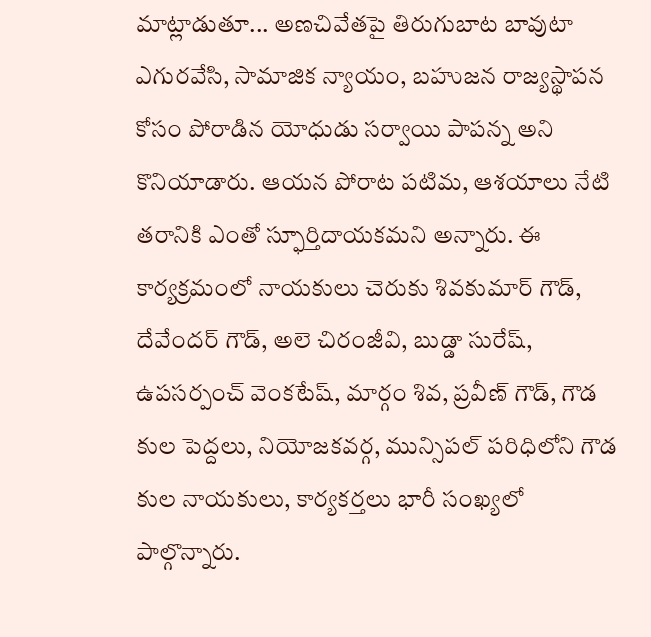మాట్లాడుతూ... అణచివేతపై తిరుగుబాట బావుటా ఎగురవేసి, సామాజిక న్యాయం, బహుజన రాజ్యస్థాపన కోసం పోరాడిన యోధుడు సర్వాయి పాపన్న అని కొనియాడారు. ఆయన పోరాట పటిమ, ఆశయాలు నేటి తరానికి ఎంతో స్ఫూర్తిదాయకమని అన్నారు. ఈ కార్యక్రమంలో నాయకులు చెరుకు శివకుమార్ గౌడ్, దేవేందర్ గౌడ్, అలె చిరంజీవి, బుడ్డా సురేష్, ఉపసర్పంచ్ వెంకటేష్, మార్గం శివ, ప్రవీణ్ గౌడ్, గౌడ కుల పెద్దలు, నియోజకవర్గ, మున్సిపల్ పరిధిలోని గౌడ కుల నాయకులు, కార్యకర్తలు భారీ సంఖ్యలో పాల్గొన్నారు.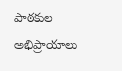పాఠకుల అభిప్రాయాలు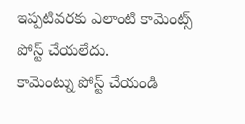ఇప్పటివరకు ఎలాంటి కామెంట్స్ పోస్ట్ చేయలేదు.
కామెంట్ను పోస్ట్ చేయండి